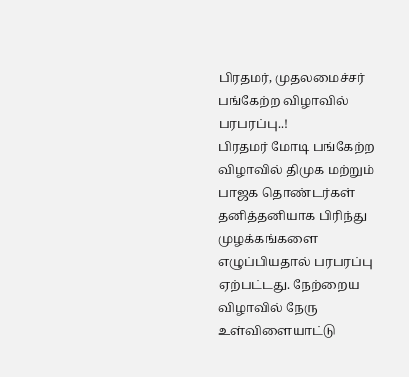பிரதமர், முதலமைச்சர் பங்கேற்ற விழாவில் பரபரப்பு..!
பிரதமர் மோடி பங்கேற்ற விழாவில் திமுக மற்றும் பாஜக தொண்டர்கள் தனித்தனியாக பிரிந்து முழக்கங்களை எழுப்பியதால் பரபரப்பு ஏற்பட்டது. நேற்றைய விழாவில் நேரு உள்விளையாட்டு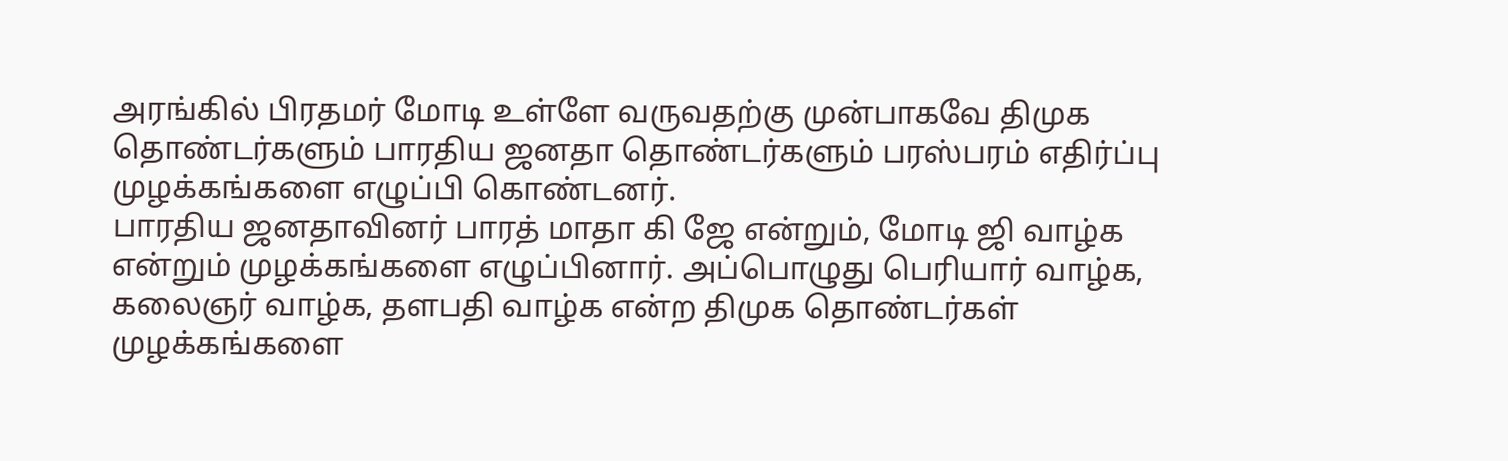அரங்கில் பிரதமர் மோடி உள்ளே வருவதற்கு முன்பாகவே திமுக தொண்டர்களும் பாரதிய ஜனதா தொண்டர்களும் பரஸ்பரம் எதிர்ப்பு முழக்கங்களை எழுப்பி கொண்டனர்.
பாரதிய ஜனதாவினர் பாரத் மாதா கி ஜே என்றும், மோடி ஜி வாழ்க என்றும் முழக்கங்களை எழுப்பினார். அப்பொழுது பெரியார் வாழ்க, கலைஞர் வாழ்க, தளபதி வாழ்க என்ற திமுக தொண்டர்கள் முழக்கங்களை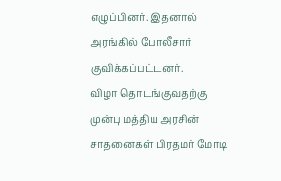எழுப்பினர். இதனால் அரங்கில் போலீசார் குவிக்கப்பட்டனர்.
விழா தொடங்குவதற்கு முன்பு மத்திய அரசின் சாதனைகள் பிரதமர் மோடி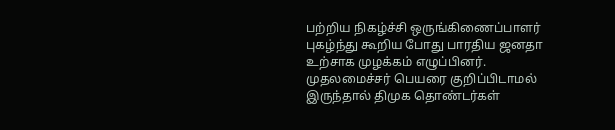பற்றிய நிகழ்ச்சி ஒருங்கிணைப்பாளர் புகழ்ந்து கூறிய போது பாரதிய ஜனதா உற்சாக முழக்கம் எழுப்பினர். முதலமைச்சர் பெயரை குறிப்பிடாமல் இருந்தால் திமுக தொண்டர்கள்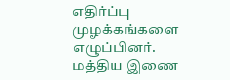எதிர்ப்பு முழக்கங்களை எழுப்பினர்.
மத்திய இணை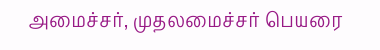அமைச்சர், முதலமைச்சர் பெயரை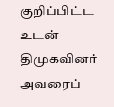குறிப்பிட்ட உடன் திமுகவினர் அவரைப்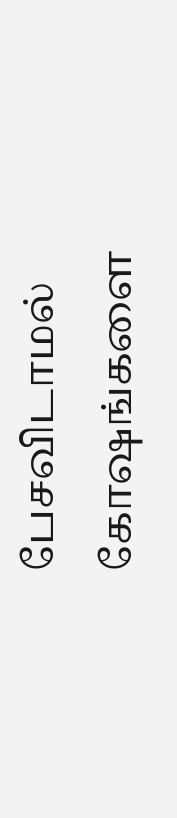பேசவிடாமல் கோஷங்களை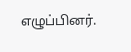எழுப்பினர்.